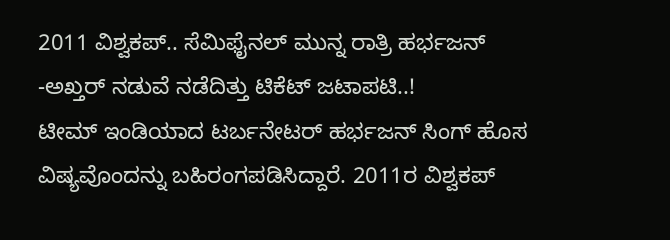2011 ವಿಶ್ವಕಪ್.. ಸೆಮಿಫೈನಲ್ ಮುನ್ನ ರಾತ್ರಿ ಹರ್ಭಜನ್ -ಅಖ್ತರ್ ನಡುವೆ ನಡೆದಿತ್ತು ಟಿಕೆಟ್ ಜಟಾಪಟಿ..!
ಟೀಮ್ ಇಂಡಿಯಾದ ಟರ್ಬನೇಟರ್ ಹರ್ಭಜನ್ ಸಿಂಗ್ ಹೊಸ ವಿಷ್ಯವೊಂದನ್ನು ಬಹಿರಂಗಪಡಿಸಿದ್ದಾರೆ. 2011ರ ವಿಶ್ವಕಪ್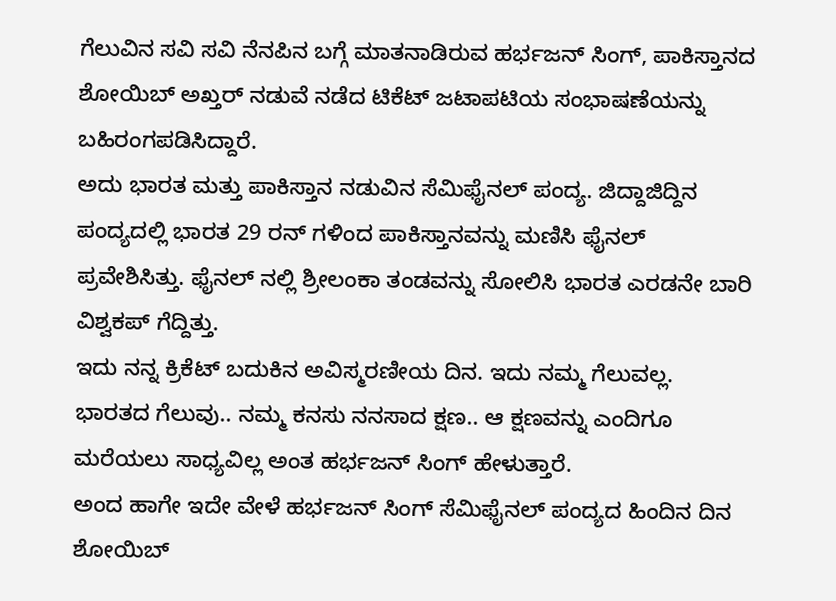ಗೆಲುವಿನ ಸವಿ ಸವಿ ನೆನಪಿನ ಬಗ್ಗೆ ಮಾತನಾಡಿರುವ ಹರ್ಭಜನ್ ಸಿಂಗ್, ಪಾಕಿಸ್ತಾನದ ಶೋಯಿಬ್ ಅಖ್ತರ್ ನಡುವೆ ನಡೆದ ಟಿಕೆಟ್ ಜಟಾಪಟಿಯ ಸಂಭಾಷಣೆಯನ್ನು ಬಹಿರಂಗಪಡಿಸಿದ್ದಾರೆ.
ಅದು ಭಾರತ ಮತ್ತು ಪಾಕಿಸ್ತಾನ ನಡುವಿನ ಸೆಮಿಫೈನಲ್ ಪಂದ್ಯ. ಜಿದ್ದಾಜಿದ್ದಿನ ಪಂದ್ಯದಲ್ಲಿ ಭಾರತ 29 ರನ್ ಗಳಿಂದ ಪಾಕಿಸ್ತಾನವನ್ನು ಮಣಿಸಿ ಫೈನಲ್ ಪ್ರವೇಶಿಸಿತ್ತು. ಫೈನಲ್ ನಲ್ಲಿ ಶ್ರೀಲಂಕಾ ತಂಡವನ್ನು ಸೋಲಿಸಿ ಭಾರತ ಎರಡನೇ ಬಾರಿ ವಿಶ್ವಕಪ್ ಗೆದ್ದಿತ್ತು.
ಇದು ನನ್ನ ಕ್ರಿಕೆಟ್ ಬದುಕಿನ ಅವಿಸ್ಮರಣೀಯ ದಿನ. ಇದು ನಮ್ಮ ಗೆಲುವಲ್ಲ. ಭಾರತದ ಗೆಲುವು.. ನಮ್ಮ ಕನಸು ನನಸಾದ ಕ್ಷಣ.. ಆ ಕ್ಷಣವನ್ನು ಎಂದಿಗೂ ಮರೆಯಲು ಸಾಧ್ಯವಿಲ್ಲ ಅಂತ ಹರ್ಭಜನ್ ಸಿಂಗ್ ಹೇಳುತ್ತಾರೆ.
ಅಂದ ಹಾಗೇ ಇದೇ ವೇಳೆ ಹರ್ಭಜನ್ ಸಿಂಗ್ ಸೆಮಿಫೈನಲ್ ಪಂದ್ಯದ ಹಿಂದಿನ ದಿನ ಶೋಯಿಬ್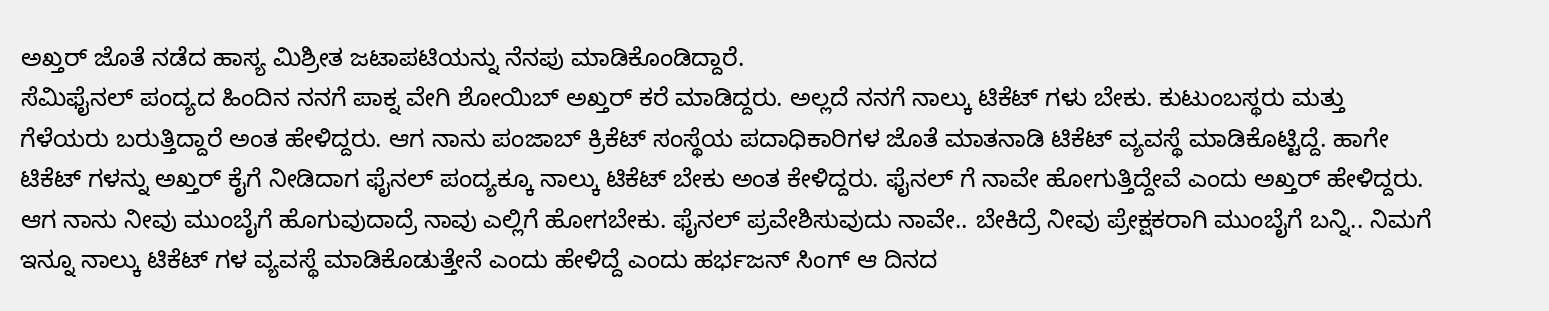ಅಖ್ತರ್ ಜೊತೆ ನಡೆದ ಹಾಸ್ಯ ಮಿಶ್ರೀತ ಜಟಾಪಟಿಯನ್ನು ನೆನಪು ಮಾಡಿಕೊಂಡಿದ್ದಾರೆ.
ಸೆಮಿಫೈನಲ್ ಪಂದ್ಯದ ಹಿಂದಿನ ನನಗೆ ಪಾಕ್ನ ವೇಗಿ ಶೋಯಿಬ್ ಅಖ್ತರ್ ಕರೆ ಮಾಡಿದ್ದರು. ಅಲ್ಲದೆ ನನಗೆ ನಾಲ್ಕು ಟಿಕೆಟ್ ಗಳು ಬೇಕು. ಕುಟುಂಬಸ್ಥರು ಮತ್ತು ಗೆಳೆಯರು ಬರುತ್ತಿದ್ದಾರೆ ಅಂತ ಹೇಳಿದ್ದರು. ಆಗ ನಾನು ಪಂಜಾಬ್ ಕ್ರಿಕೆಟ್ ಸಂಸ್ಥೆಯ ಪದಾಧಿಕಾರಿಗಳ ಜೊತೆ ಮಾತನಾಡಿ ಟಿಕೆಟ್ ವ್ಯವಸ್ಥೆ ಮಾಡಿಕೊಟ್ಟಿದ್ದೆ. ಹಾಗೇ ಟಿಕೆಟ್ ಗಳನ್ನು ಅಖ್ತರ್ ಕೈಗೆ ನೀಡಿದಾಗ ಫೈನಲ್ ಪಂದ್ಯಕ್ಕೂ ನಾಲ್ಕು ಟಿಕೆಟ್ ಬೇಕು ಅಂತ ಕೇಳಿದ್ದರು. ಫೈನಲ್ ಗೆ ನಾವೇ ಹೋಗುತ್ತಿದ್ದೇವೆ ಎಂದು ಅಖ್ತರ್ ಹೇಳಿದ್ದರು. ಆಗ ನಾನು ನೀವು ಮುಂಬೈಗೆ ಹೊಗುವುದಾದ್ರೆ ನಾವು ಎಲ್ಲಿಗೆ ಹೋಗಬೇಕು. ಫೈನಲ್ ಪ್ರವೇಶಿಸುವುದು ನಾವೇ.. ಬೇಕಿದ್ರೆ ನೀವು ಪ್ರೇಕ್ಷಕರಾಗಿ ಮುಂಬೈಗೆ ಬನ್ನಿ.. ನಿಮಗೆ ಇನ್ನೂ ನಾಲ್ಕು ಟಿಕೆಟ್ ಗಳ ವ್ಯವಸ್ಥೆ ಮಾಡಿಕೊಡುತ್ತೇನೆ ಎಂದು ಹೇಳಿದ್ದೆ ಎಂದು ಹರ್ಭಜನ್ ಸಿಂಗ್ ಆ ದಿನದ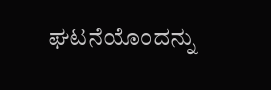ಘಟನೆಯೊಂದನ್ನು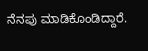ನೆನಪು ಮಾಡಿಕೊಂಡಿದ್ದಾರೆ.